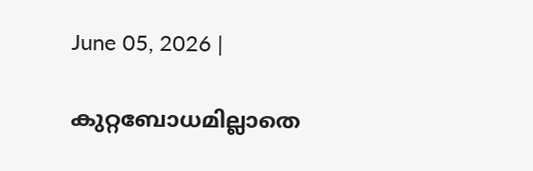June 05, 2026 |

കുറ്റബോധമില്ലാതെ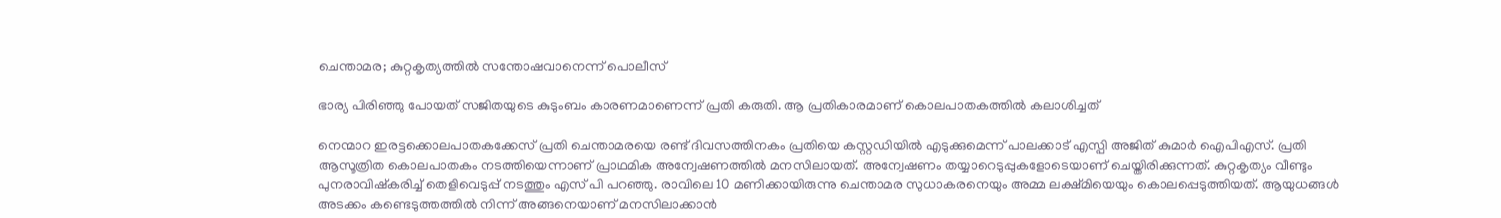ചെന്താമര; കുറ്റകൃത്യത്തിൽ സന്തോഷവാനെന്ന് പൊലീസ്

ഭാര്യ പിരിഞ്ഞു പോയത് സജിതയുടെ കുടുംബം കാരണമാണെന്ന് പ്രതി കരുതി. ആ പ്രതികാരമാണ് കൊലപാതകത്തിൽ കലാശിച്ചത്

നെന്മാറ ഇരട്ടക്കൊലപാതകക്കേസ്‌ പ്രതി ചെന്താമരയെ രണ്ട് ദിവസത്തിനകം പ്രതിയെ കസ്റ്റഡിയിൽ എടുക്കുമെന്ന് പാലക്കാട് എസ്പി അജിത് കുമാർ ഐപിഎസ്. പ്രതി ആസൂത്രിത കൊലപാതകം നടത്തിയെന്നാണ് പ്രാഥമിക അന്വേഷണത്തിൽ മനസിലായത്. അന്വേഷണം തയ്യാറെടുപ്പുകളോടെയാണ് ചെയ്തിരിക്കുന്നത്. കുറ്റകൃത്യം വീണ്ടും പുനരാവിഷ്കരിച്ച് തെളിവെടുപ്പ് നടത്തും എസ് പി പറഞ്ഞു. രാവിലെ 10 മണിക്കായിരുന്നു ചെന്താമര സുധാകരനെയും അമ്മ ലക്ഷ്മിയെയും കൊലപ്പെടുത്തിയത്. ആയുധങ്ങൾ അടക്കം കണ്ടെടുത്തത്തിൽ നിന്ന് അങ്ങനെയാണ് മനസിലാക്കാൻ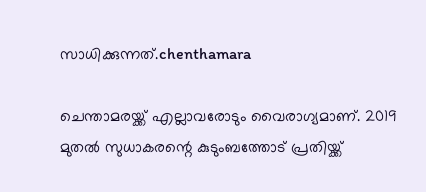സാധിക്കുന്നത്.chenthamara

ചെന്താമരയ്ക്ക് എല്ലാവരോടും വൈരാഗ്യമാണ്. 2019 മുതൽ സുധാകരന്റെ കുടുംബത്തോട് പ്രതിയ്ക്ക്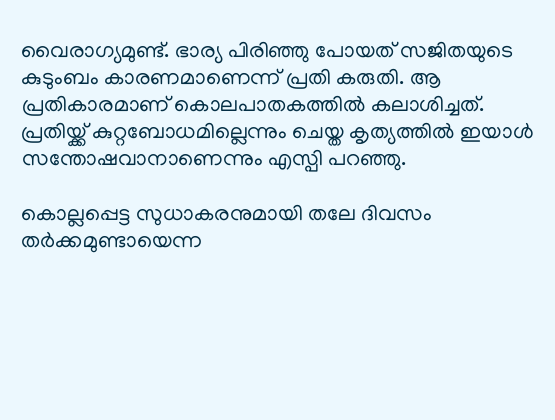വൈരാഗ്യമുണ്ട്. ഭാര്യ പിരിഞ്ഞു പോയത് സജിതയുടെ കുടുംബം കാരണമാണെന്ന് പ്രതി കരുതി. ആ പ്രതികാരമാണ് കൊലപാതകത്തിൽ കലാശിച്ചത്. പ്രതിയ്ക്ക് കുറ്റബോധമില്ലെന്നും ചെയ്ത കൃത്യത്തിൽ ഇയാൾ സന്തോഷവാനാണെന്നും എസ്പി പറഞ്ഞു.

കൊല്ലപ്പെട്ട സുധാകരനുമായി തലേ ദിവസം തർക്കമുണ്ടായെന്ന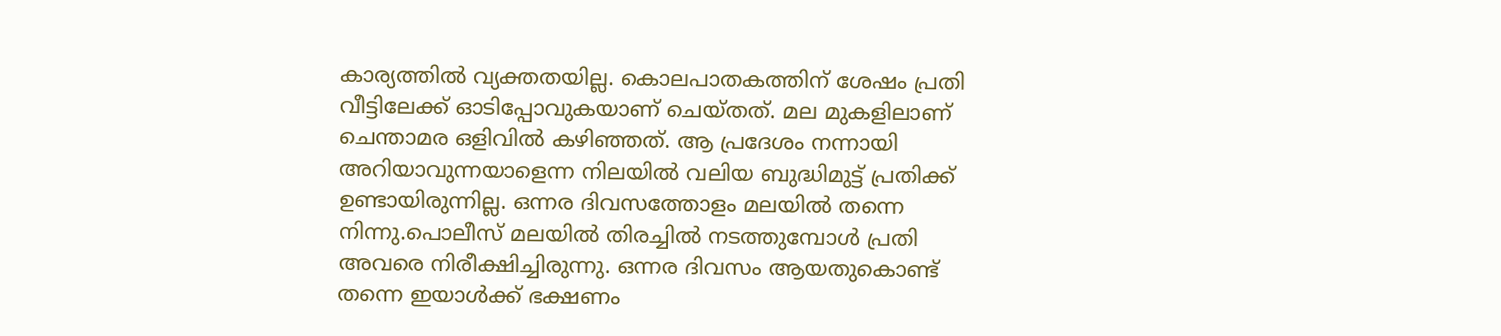കാര്യത്തിൽ വ്യക്തതയില്ല. കൊലപാതകത്തിന് ശേഷം പ്രതി വീട്ടിലേക്ക് ഓടിപ്പോവുകയാണ് ചെയ്തത്. മല മുകളിലാണ് ചെന്താമര ഒളിവിൽ കഴിഞ്ഞത്. ആ പ്രദേശം നന്നായി അറിയാവുന്നയാളെന്ന നിലയിൽ വലിയ ബുദ്ധിമുട്ട് പ്രതിക്ക് ഉണ്ടായിരുന്നില്ല. ഒന്നര ദിവസത്തോളം മലയിൽ തന്നെ നിന്നു.പൊലീസ് മലയിൽ തിരച്ചിൽ നടത്തുമ്പോൾ പ്രതി അവരെ നിരീക്ഷിച്ചിരുന്നു. ഒന്നര ദിവസം ആയതുകൊണ്ട് തന്നെ ഇയാൾക്ക് ഭക്ഷണം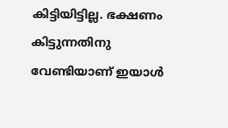കിട്ടിയിട്ടില്ല. ഭക്ഷണം കിട്ടുന്നതിനു വേണ്ടിയാണ് ഇയാൾ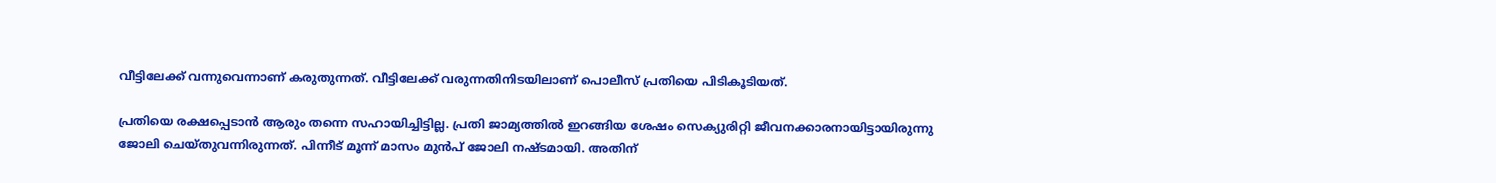വീട്ടിലേക്ക് വന്നുവെന്നാണ് കരുതുന്നത്. വീട്ടിലേക്ക് വരുന്നതിനിടയിലാണ് പൊലീസ് പ്രതിയെ പിടികൂടിയത്.

പ്രതിയെ രക്ഷപ്പെടാൻ ആരും തന്നെ സഹായിച്ചിട്ടില്ല. പ്രതി ജാമ്യത്തിൽ ഇറങ്ങിയ ശേഷം സെക്യുരിറ്റി ജീവനക്കാരനായിട്ടായിരുന്നു ജോലി ചെയ്തുവന്നിരുന്നത്. പിന്നീട് മൂന്ന് മാസം മുൻപ് ജോലി നഷ്ടമായി. അതിന്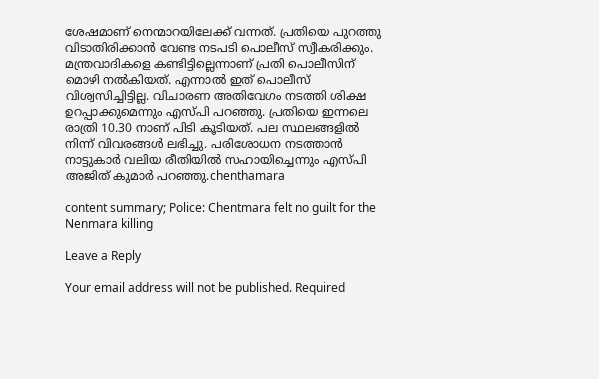ശേഷമാണ് നെന്മാറയിലേക്ക് വന്നത്. പ്രതിയെ പുറത്തു വിടാതിരിക്കാൻ വേണ്ട നടപടി പൊലീസ് സ്വീകരിക്കും. മന്ത്രവാദികളെ കണ്ടിട്ടില്ലെന്നാണ് പ്രതി പൊലീസിന് മൊഴി നൽകിയത്. എന്നാൽ ഇത് പൊലീസ് വിശ്വസിച്ചിട്ടില്ല. വിചാരണ അതിവേഗം നടത്തി ശിക്ഷ ഉറപ്പാക്കുമെന്നും എസ്പി പറഞ്ഞു. പ്രതിയെ ഇന്നലെ രാത്രി 10.30 നാണ് പിടി കൂടിയത്. പല സ്ഥലങ്ങളിൽ നിന്ന് വിവരങ്ങൾ ലഭിച്ചു. പരിശോധന നടത്താൻ നാട്ടുകാർ വലിയ രീതിയിൽ സഹായിച്ചെന്നും എസ്പി അജിത് കുമാർ പറഞ്ഞു.chenthamara

content summary; Police: Chentmara felt no guilt for the Nenmara killing

Leave a Reply

Your email address will not be published. Required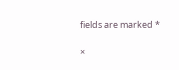fields are marked *

×